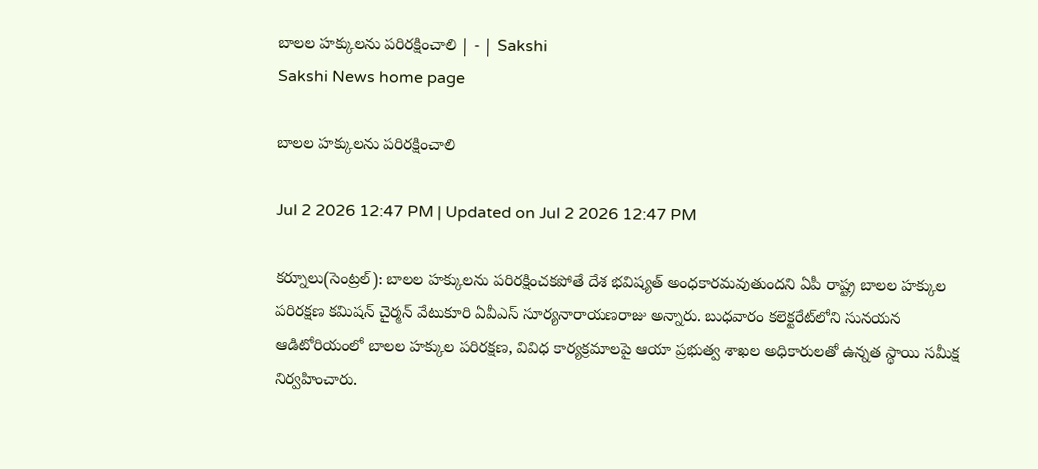బాలల హక్కులను పరిరక్షించాలి | - | Sakshi
Sakshi News home page

బాలల హక్కులను పరిరక్షించాలి

Jul 2 2026 12:47 PM | Updated on Jul 2 2026 12:47 PM

కర్నూలు(సెంట్రల్‌): బాలల హక్కులను పరిరక్షించకపోతే దేశ భవిష్యత్‌ అంధకారమవుతుందని ఏపీ రాష్ట్ర బాలల హక్కుల పరిరక్షణ కమిషన్‌ చైర్మన్‌ వేటుకూరి ఏవీఎస్‌ సూర్యనారాయణరాజు అన్నారు. బుధవారం కలెక్టరేట్‌లోని సునయన ఆడిటోరియంలో బాలల హక్కుల పరిరక్షణ, వివిధ కార్యక్రమాలపై ఆయా ప్రభుత్వ శాఖల అధికారులతో ఉన్నత స్థాయి సమీక్ష నిర్వహించారు.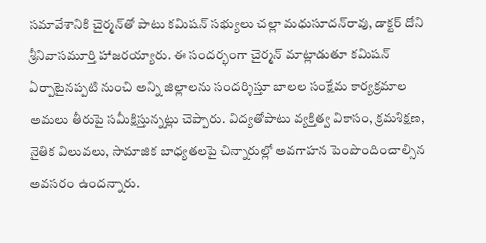సమావేశానికి చైర్మన్‌తో పాటు కమిషన్‌ సభ్యులు చల్లా మధుసూదన్‌రావు, డాక్టర్‌ దోని శ్రీనివాసమూర్తి హాజరయ్యారు. ఈ సందర్భంగా చైర్మన్‌ మాట్లాడుతూ కమిషన్‌ ఏర్పాటైనప్పటి నుంచి అన్ని జిల్లాలను సందర్శిస్తూ బాలల సంక్షేమ కార్యక్రమాల అమలు తీరుపై సమీక్షిస్తున్నట్లు చెప్పారు. విద్యతోపాటు వ్యక్తిత్వ వికాసం, క్రమశిక్షణ, నైతిక విలువలు, సామాజిక బాధ్యతలపై చిన్నారుల్లో అవగాహన పెంపొందించాల్సిన అవసరం ఉందన్నారు.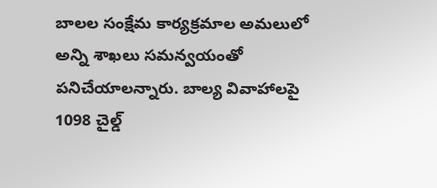బాలల సంక్షేమ కార్యక్రమాల అమలులో అన్ని శాఖలు సమన్వయంతో పనిచేయాలన్నారు. బాల్య వివాహాలపై 1098 చైల్డ్‌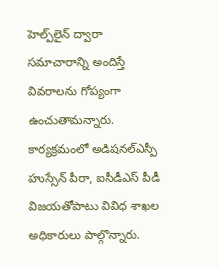హెల్ప్‌లైన్‌ ద్వారా సమాచారాన్ని అందిస్తే వివరాలను గోప్యంగా ఉంచుతామన్నారు. కార్యక్రమంలో అడిషనల్‌ఎస్పీ హుస్సేన్‌ పీరా, ఐసీడీఎస్‌ పీడీ విజయతోపాటు వివిధ శాఖల అధికారులు పాల్గొన్నారు.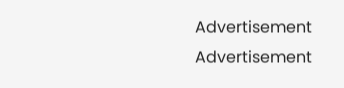Advertisement
Advertisement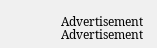Advertisement
Advertisement